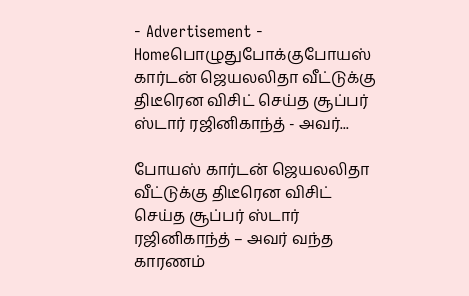- Advertisement -
Homeபொழுதுபோக்குபோயஸ் கார்டன் ஜெயலலிதா வீட்டுக்கு திடீரென விசிட் செய்த சூப்பர் ஸ்டார் ரஜினிகாந்த் - அவர்...

போயஸ் கார்டன் ஜெயலலிதா வீட்டுக்கு திடீரென விசிட் செய்த சூப்பர் ஸ்டார் ரஜினிகாந்த் – அவர் வந்த காரணம்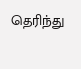தெரிந்து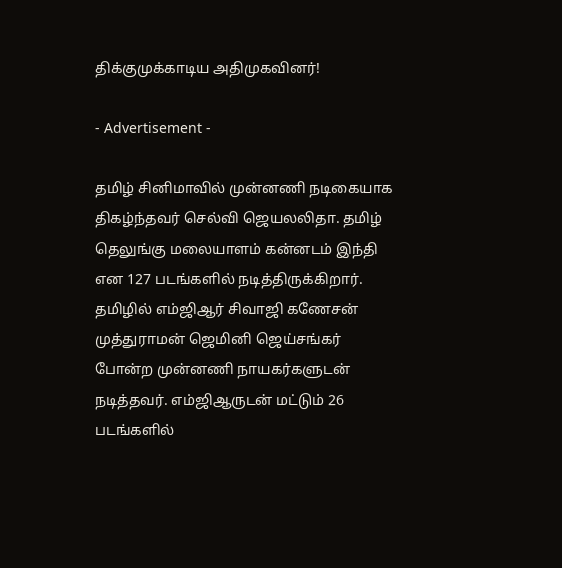திக்குமுக்காடிய அதிமுகவினர்!

- Advertisement -

தமிழ் சினிமாவில் முன்னணி நடிகையாக திகழ்ந்தவர் செல்வி ஜெயலலிதா. தமிழ் தெலுங்கு மலையாளம் கன்னடம் இந்தி என 127 படங்களில் நடித்திருக்கிறார். தமிழில் எம்ஜிஆர் சிவாஜி கணேசன் முத்துராமன் ஜெமினி ஜெய்சங்கர் போன்ற முன்னணி நாயகர்களுடன் நடித்தவர். எம்ஜிஆருடன் மட்டும் 26 படங்களில்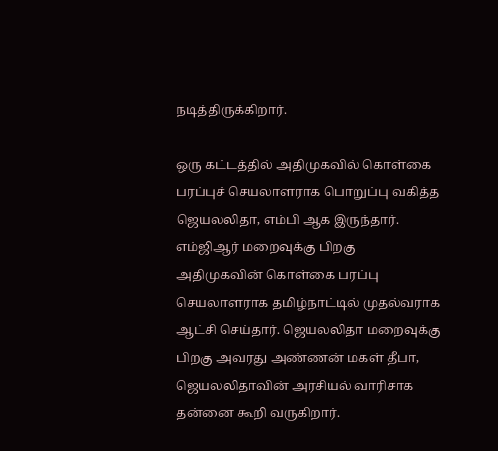நடித்திருக்கிறார்.

ஒரு கட்டத்தில் அதிமுகவில் கொள்கை பரப்புச் செயலாளராக பொறுப்பு வகித்த ஜெயலலிதா, எம்பி ஆக இருந்தார். எம்ஜிஆர் மறைவுக்கு பிறகு அதிமுகவின் கொள்கை பரப்பு செயலாளராக தமிழ்நாட்டில் முதல்வராக ஆட்சி செய்தார். ஜெயலலிதா மறைவுக்கு பிறகு அவரது அண்ணன் மகள் தீபா, ஜெயலலிதாவின் அரசியல் வாரிசாக தன்னை கூறி வருகிறார்.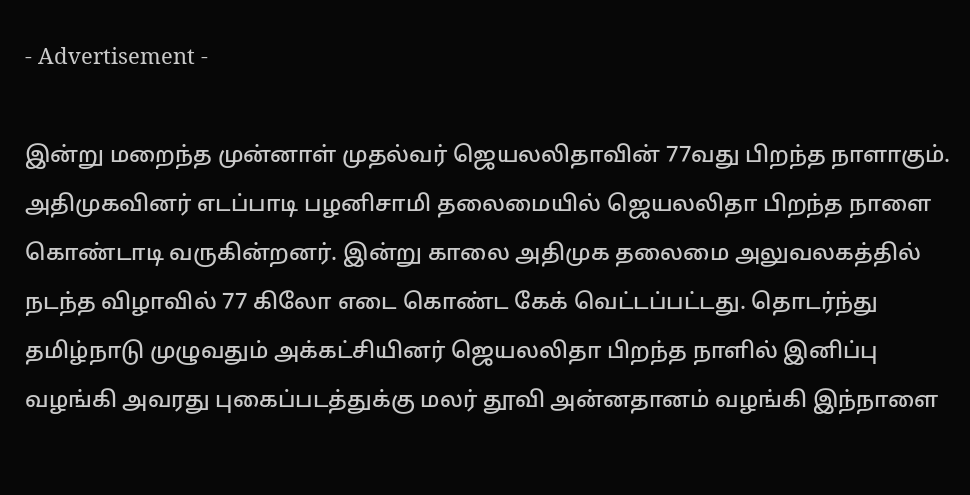- Advertisement -

இன்று மறைந்த முன்னாள் முதல்வர் ஜெயலலிதாவின் 77வது பிறந்த நாளாகும். அதிமுகவினர் எடப்பாடி பழனிசாமி தலைமையில் ஜெயலலிதா பிறந்த நாளை கொண்டாடி வருகின்றனர். இன்று காலை அதிமுக தலைமை அலுவலகத்தில் நடந்த விழாவில் 77 கிலோ எடை கொண்ட கேக் வெட்டப்பட்டது. தொடர்ந்து தமிழ்நாடு முழுவதும் அக்கட்சியினர் ஜெயலலிதா பிறந்த நாளில் இனிப்பு வழங்கி அவரது புகைப்படத்துக்கு மலர் தூவி அன்னதானம் வழங்கி இந்நாளை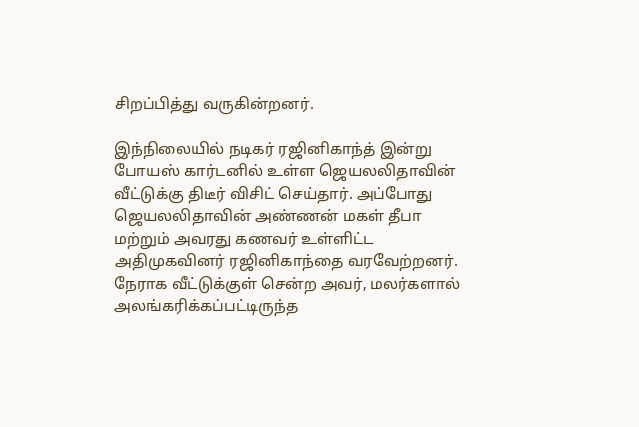சிறப்பித்து வருகின்றனர்.

இந்நிலையில் நடிகர் ரஜினிகாந்த் இன்று போயஸ் கார்டனில் உள்ள ஜெயலலிதாவின் வீட்டுக்கு திடீர் விசிட் செய்தார். அப்போது ஜெயலலிதாவின் அண்ணன் மகள் தீபா மற்றும் அவரது கணவர் உள்ளிட்ட அதிமுகவினர் ரஜினிகாந்தை வரவேற்றனர். நேராக வீட்டுக்குள் சென்ற அவர், மலர்களால் அலங்கரிக்கப்பட்டிருந்த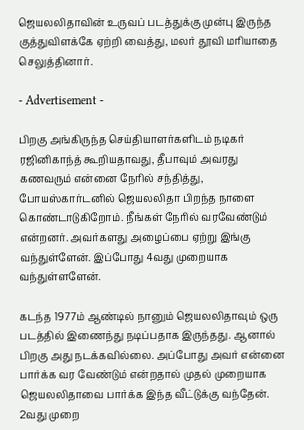ஜெயலலிதாவின் உருவப் படத்துக்கு முன்பு இருந்த குத்துவிளக்கே ஏற்றி வைத்து, மலர் தூவி மரியாதை செலுத்தினார்.

- Advertisement -

பிறகு அங்கிருந்த செய்தியாளர்களிடம் நடிகர் ரஜினிகாந்த் கூறியதாவது, தீபாவும் அவரது கணவரும் என்னை நேரில் சந்தித்து, போயஸ்கார்டனில் ஜெயலலிதா பிறந்த நாளை கொண்டாடுகிறோம். நீங்கள் நேரில் வரவேண்டும் என்றனர். அவர்களது அழைப்பை ஏற்று இங்கு வந்துள்ளேன். இப்போது 4வது முறையாக வந்துள்ளளேன்.

கடந்த 1977ம் ஆண்டில் நானும் ஜெயலலிதாவும் ஒரு படத்தில் இணைந்து நடிப்பதாக இருந்தது. ஆனால் பிறகு அது நடக்கவில்லை. அப்போது அவர் என்னை பார்க்க வர வேண்டும் என்றதால் முதல் முறையாக ஜெயலலிதாவை பார்க்க இந்த வீட்டுக்கு வந்தேன். 2வது முறை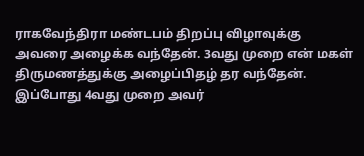ராகவேந்திரா மண்டபம் திறப்பு விழாவுக்கு அவரை அழைக்க வந்தேன். 3வது முறை என் மகள் திருமணத்துக்கு அழைப்பிதழ் தர வந்தேன். இப்போது 4வது முறை அவர்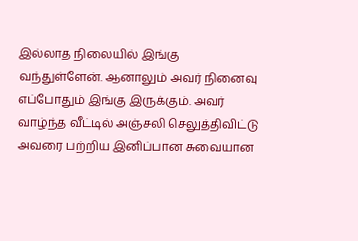இல்லாத நிலையில் இங்கு வந்துள்ளேன். ஆனாலும் அவர் நினைவு எப்போதும் இங்கு இருக்கும். அவர் வாழ்ந்த வீட்டில் அஞ்சலி செலுத்திவிட்டு அவரை பற்றிய இனிப்பான சுவையான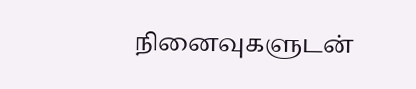நினைவுகளுடன்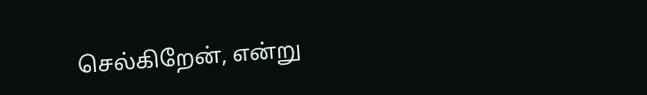செல்கிறேன், என்று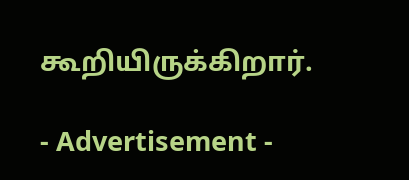கூறியிருக்கிறார்.

- Advertisement -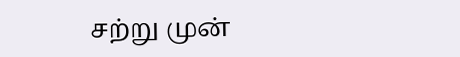சற்று முன்